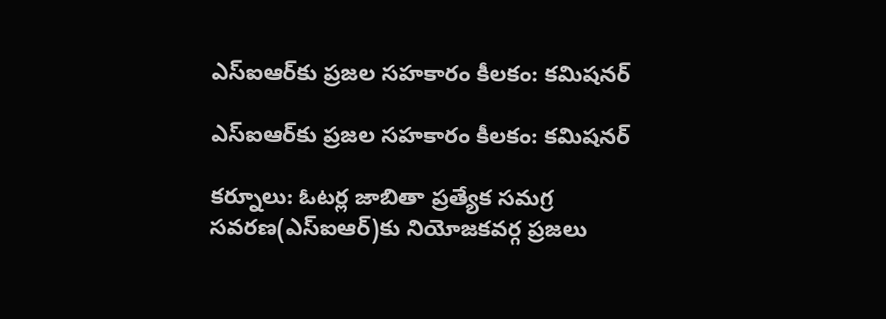ఎస్ఐఆర్‌కు ప్రజల సహకారం కీలకం: కమిషనర్

ఎస్ఐఆర్‌కు ప్రజల సహకారం కీలకం: కమిషనర్

కర్నూలు: ఓటర్ల జాబితా ప్రత్యేక సమగ్ర సవరణ(ఎస్‌ఐ‌ఆర్)కు నియోజకవర్గ ప్రజలు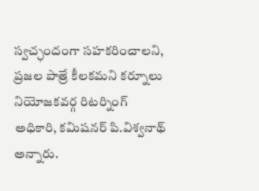స్వచ్ఛందంగా సహకరించాలని, ప్రజల పాత్రే కీలకమని కర్నూలు నియోజకవర్గ రిటర్నింగ్ అధికారి, కమిషనర్ పి.విశ్వనాథ్ అన్నారు.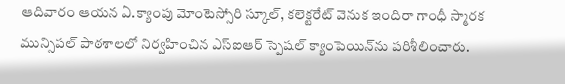ఆదివారం ఆయన ఏ.క్యాంపు మోంటెస్సోరి స్కూల్, కలెక్టరేట్ వెనుక ఇందిరా గాంధీ స్మారక మున్సిపల్ పాఠశాలలో నిర్వహించిన ఎస్‌ఐ‌ఆర్ స్పెషల్ క్యాంపెయిన్‌ను పరిశీలించారు.